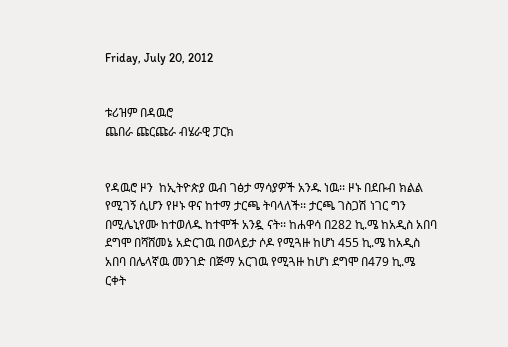Friday, July 20, 2012


ቱሪዝም በዳዉሮ
ጨበራ ጩርጩራ ብሄራዊ ፓርክ


የዳዉሮ ዞን  ከኢትዮጵያ ዉብ ገፅታ ማሳያዎች አንዱ ነዉ፡፡ ዞኑ በደቡብ ክልል የሚገኝ ሲሆን የዞኑ ዋና ከተማ ታርጫ ትባላለች፡፡ ታርጫ ገስጋሽ ነገር ግን በሚሌኒየሙ ከተወለዱ ከተሞች አንዷ ናት፡፡ ከሐዋሳ በ282 ኪ.ሜ ከአዲስ አበባ ደግሞ በሻሸመኔ አድርገዉ በወላይታ ሶዶ የሚጓዙ ከሆነ 455 ኪ.ሜ ከአዲስ አበባ በሌላኛዉ መንገድ በጅማ አርገዉ የሚጓዙ ከሆነ ደግሞ በ479 ኪ.ሜ ርቀት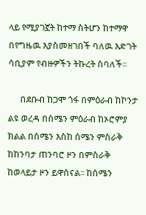ላይ የሚያገኟት ከተማ ስትሆን ከተማዋ በየግዜዉ እያስመዘገበች ባለዉ እድገት ሳቢያም የብዙዎችን ትኩረት ስባለች፡፡

      በደቡብ ከጋሞ ጎፋ በምዕራብ ከኮንታ ልዩ ወረዳ በሰሜን ምዕራብ ከኦሮምያ ክልል በሰሜን እስከ ሰሜን ምስራቅ ከከንባታ ጠንባሮ ዞን በምስራቅ ከወላይታ ዞን ይዋሰናል፡፡ ከሰሜን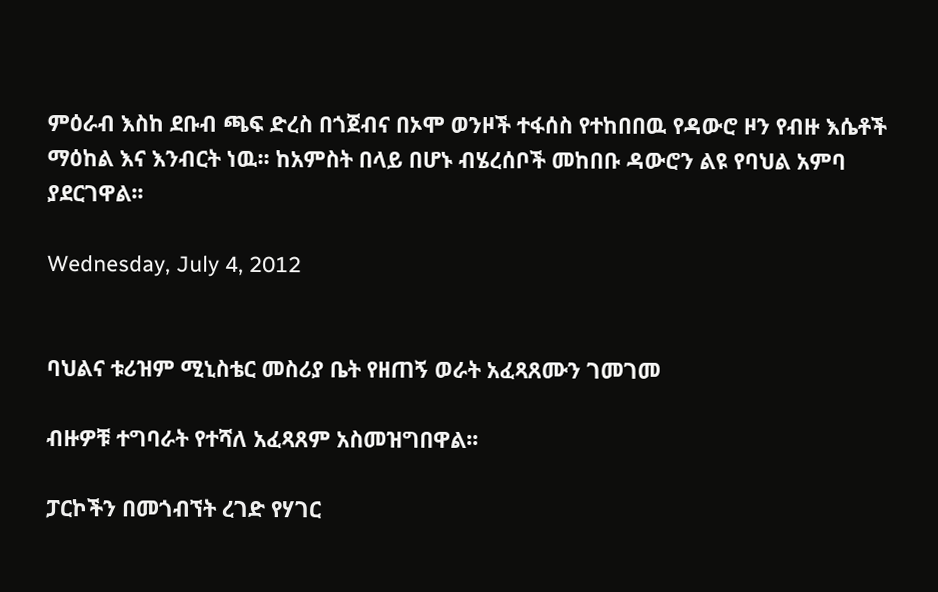ምዕራብ እስከ ደቡብ ጫፍ ድረስ በጎጀብና በኦሞ ወንዞች ተፋሰስ የተከበበዉ የዳውሮ ዞን የብዙ እሴቶች ማዕከል እና እንብርት ነዉ፡፡ ከአምስት በላይ በሆኑ ብሄረሰቦች መከበቡ ዳውሮን ልዩ የባህል አምባ ያደርገዋል፡፡

Wednesday, July 4, 2012


ባህልና ቱሪዝም ሚኒስቴር መስሪያ ቤት የዘጠኝ ወራት አፈጻጸሙን ገመገመ

ብዙዎቹ ተግባራት የተሻለ አፈጻጸም አስመዝግበዋል፡፡

ፓርኮችን በመጎብኘት ረገድ የሃገር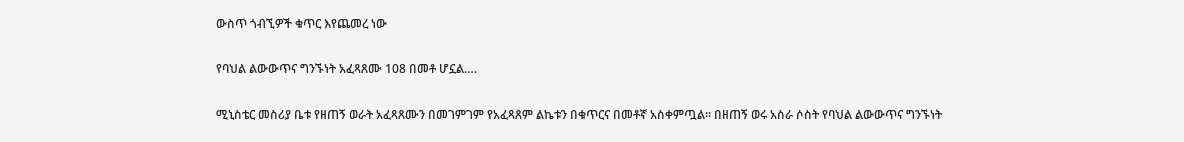ውስጥ ጎብኚዎች ቁጥር እየጨመረ ነው

የባህል ልውውጥና ግንኙነት አፈጻጸሙ 108 በመቶ ሆኗል….

ሚኒስቴር መስሪያ ቤቱ የዘጠኝ ወራት አፈጻጸሙን በመገምገም የአፈጻጸም ልኬቱን በቁጥርና በመቶኛ አስቀምጧል፡፡ በዘጠኝ ወሩ አስራ ሶስት የባህል ልውውጥና ግንኙነት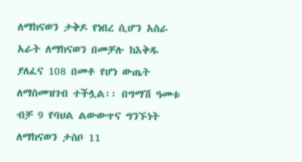ለማከናወን ታቅዶ የነበረ ሲሆን አስራ አራት ለማከናወን በመቻሉ ከእቅዱ ያለፈና 108 በመቶ የሆነ ውጤት ለማስመዝገብ ተችሏል፡፡ በግማሽ ዓመቱ ብቻ 9 የባህል ልውውጥና ግንኙነት ለማከናወን ታስቦ 11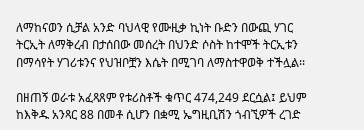ለማከናወን ሲቻል አንድ ባህላዊ የሙዚቃ ኪነት ቡድን በውጪ ሃገር ትርኢት ለማቅረብ በታሰበው መሰረት በህንድ ሶስት ከተሞች ትርኢቱን በማሳየት ሃገሪቱንና የህዝቦቿን እሴት በሚገባ ለማስተዋወቅ ተችሏል፡፡

በዘጠኝ ወራቱ አፈጻጸም የቱሪስቶች ቁጥር 474,249 ደርሷል፤ ይህም ከእቅዱ አንጻር 88 በመቶ ሲሆን በቋሚ ኤግዚቢሽን ጎብኚዎች ረገድ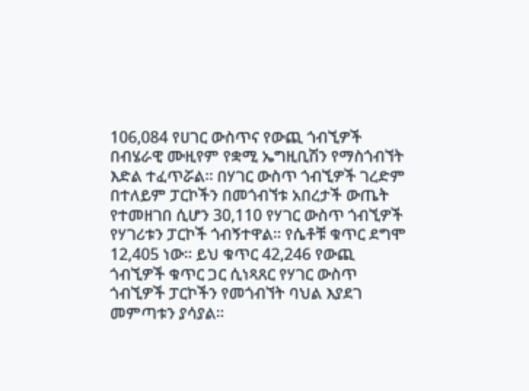106,084 የሀገር ውስጥና የውጪ ጎብኚዎች በብሄራዊ ሙዚየም የቋሚ ኤግዚቢሽን የማስጎብኘት እድል ተፈጥሯል፡፡ በሃገር ውስጥ ጎብኚዎች ገረድም በተለይም ፓርኮችን በመጎብኘቱ አበረታች ውጤት የተመዘገበ ሲሆን 30,110 የሃገር ውስጥ ጎብኚዎች የሃገሪቱን ፓርኮች ጎብኝተዋል፡፡ የሴቶቹ ቁጥር ደግሞ 12,405 ነው፡፡ ይህ ቁጥር 42,246 የውጪ ጎብኚዎች ቁጥር ጋር ሲነጻጸር የሃገር ውስጥ ጎብኚዎች ፓርኮችን የመጎብኘት ባህል እያደገ መምጣቱን ያሳያል፡፡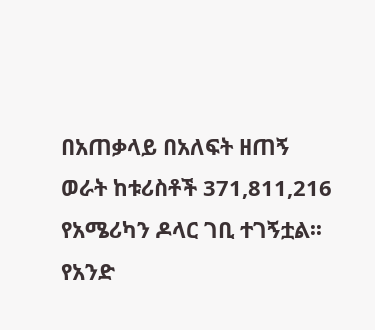በአጠቃላይ በአለፍት ዘጠኝ  ወራት ከቱሪስቶች 371,811,216 የአሜሪካን ዶላር ገቢ ተገኝቷል፡፡ የአንድ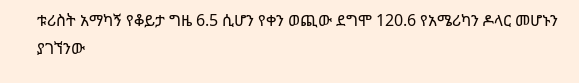ቱሪስት አማካኝ የቆይታ ግዜ 6.5 ሲሆን የቀን ወጪው ደግሞ 120.6 የአሜሪካን ዶላር መሆኑን ያገኘንው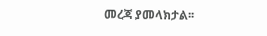መረጃ ያመላክታል፡፡